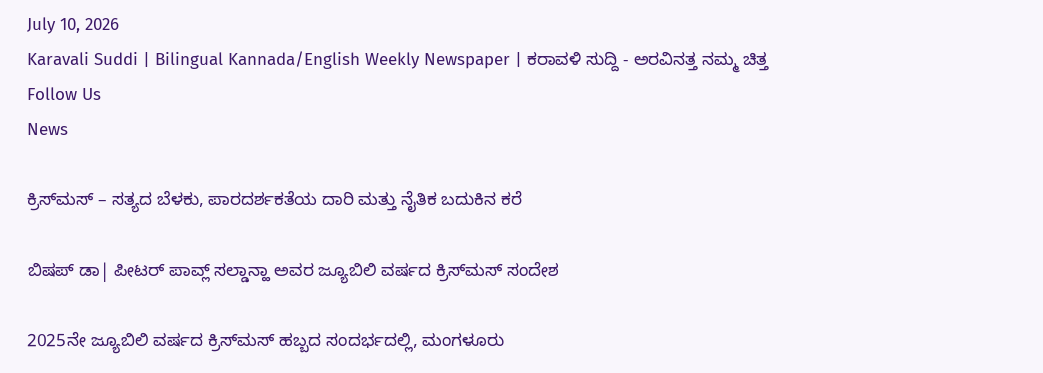July 10, 2026
Karavali Suddi | Bilingual Kannada/English Weekly Newspaper | ಕರಾವಳಿ ಸುದ್ದಿ - ಅರವಿನತ್ತ ನಮ್ಮ ಚಿತ್ತ
Follow Us
News

ಕ್ರಿಸ್‌ಮಸ್‌ – ಸತ್ಯದ ಬೆಳಕು, ಪಾರದರ್ಶಕತೆಯ ದಾರಿ ಮತ್ತು ನೈತಿಕ ಬದುಕಿನ ಕರೆ

ಬಿಷಪ್ ಡಾ| ಪೀಟರ್ ಪಾವ್ಲ್ ಸಲ್ಡಾನ್ಹಾ ಅವರ ಜ್ಯೂಬಿಲಿ ವರ್ಷದ ಕ್ರಿಸ್‌ಮಸ್ ಸಂದೇಶ

2025ನೇ ಜ್ಯೂಬಿಲಿ ವರ್ಷದ ಕ್ರಿಸ್‌ಮಸ್ ಹಬ್ಬದ ಸಂದರ್ಭದಲ್ಲಿ, ಮಂಗಳೂರು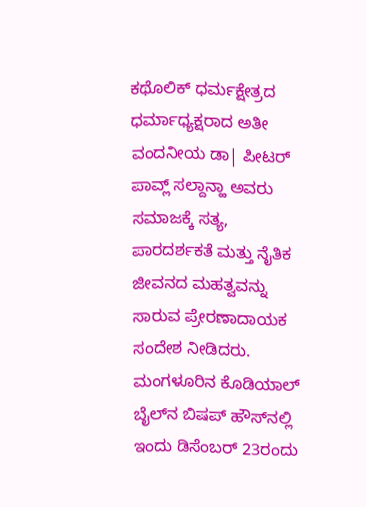ಕಥೊಲಿಕ್ ಧರ್ಮಕ್ಷೇತ್ರದ ಧರ್ಮಾಧ್ಯಕ್ಷರಾದ ಅತೀ ವಂದನೀಯ ಡಾ| ಪೀಟರ್ ಪಾವ್ಲ್ ಸಲ್ದಾನ್ಹಾ ಅವರು ಸಮಾಜಕ್ಕೆ ಸತ್ಯ, ಪಾರದರ್ಶಕತೆ ಮತ್ತು ನೈತಿಕ ಜೀವನದ ಮಹತ್ವವನ್ನು ಸಾರುವ ಪ್ರೇರಣಾದಾಯಕ ಸಂದೇಶ ನೀಡಿದರು. ಮಂಗಳೂರಿನ ಕೊಡಿಯಾಲ್ ಬೈಲ್‌ನ ಬಿಷಪ್ ಹೌಸ್‌ನಲ್ಲಿ ಇಂದು ಡಿಸೆಂಬರ್ 23ರಂದು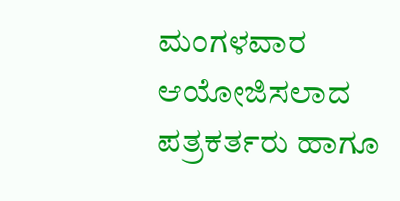ಮಂಗಳವಾರ ಆಯೋಜಿಸಲಾದ ಪತ್ರಕರ್ತರು ಹಾಗೂ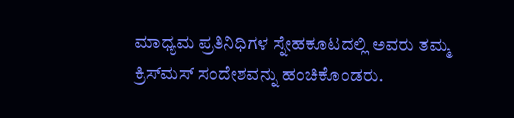ಮಾಧ್ಯಮ ಪ್ರತಿನಿಧಿಗಳ ಸ್ನೇಹಕೂಟದಲ್ಲಿ ಅವರು ತಮ್ಮ ಕ್ರಿಸ್‌ಮಸ್ ಸಂದೇಶವನ್ನು ಹಂಚಿಕೊಂಡರು.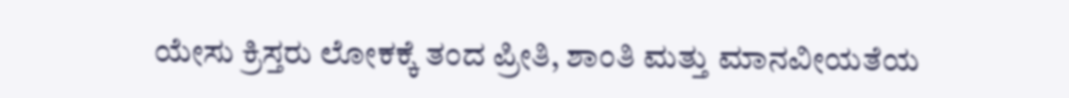ಯೇಸು ಕ್ರಿಸ್ತರು ಲೋಕಕ್ಕೆ ತಂದ ಪ್ರೀತಿ, ಶಾಂತಿ ಮತ್ತು ಮಾನವೀಯತೆಯ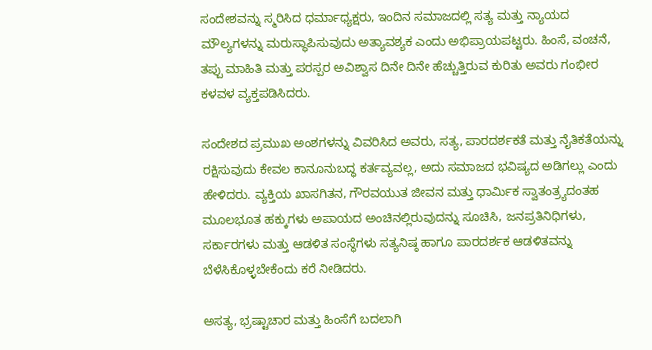ಸಂದೇಶವನ್ನು ಸ್ಮರಿಸಿದ ಧರ್ಮಾಧ್ಯಕ್ಷರು, ಇಂದಿನ ಸಮಾಜದಲ್ಲಿ ಸತ್ಯ ಮತ್ತು ನ್ಯಾಯದ ಮೌಲ್ಯಗಳನ್ನು ಮರುಸ್ಥಾಪಿಸುವುದು ಅತ್ಯಾವಶ್ಯಕ ಎಂದು ಅಭಿಪ್ರಾಯಪಟ್ಟರು. ಹಿಂಸೆ, ವಂಚನೆ, ತಪ್ಪು ಮಾಹಿತಿ ಮತ್ತು ಪರಸ್ಪರ ಅವಿಶ್ವಾಸ ದಿನೇ ದಿನೇ ಹೆಚ್ಚುತ್ತಿರುವ ಕುರಿತು ಅವರು ಗಂಭೀರ ಕಳವಳ ವ್ಯಕ್ತಪಡಿಸಿದರು.

ಸಂದೇಶದ ಪ್ರಮುಖ ಅಂಶಗಳನ್ನು ವಿವರಿಸಿದ ಅವರು, ಸತ್ಯ, ಪಾರದರ್ಶಕತೆ ಮತ್ತು ನೈತಿಕತೆಯನ್ನು ರಕ್ಷಿಸುವುದು ಕೇವಲ ಕಾನೂನುಬದ್ಧ ಕರ್ತವ್ಯವಲ್ಲ, ಅದು ಸಮಾಜದ ಭವಿಷ್ಯದ ಅಡಿಗಲ್ಲು ಎಂದು ಹೇಳಿದರು. ವ್ಯಕ್ತಿಯ ಖಾಸಗಿತನ, ಗೌರವಯುತ ಜೀವನ ಮತ್ತು ಧಾರ್ಮಿಕ ಸ್ವಾತಂತ್ರ್ಯದಂತಹ ಮೂಲಭೂತ ಹಕ್ಕುಗಳು ಅಪಾಯದ ಅಂಚಿನಲ್ಲಿರುವುದನ್ನು ಸೂಚಿಸಿ, ಜನಪ್ರತಿನಿಧಿಗಳು, ಸರ್ಕಾರಗಳು ಮತ್ತು ಆಡಳಿತ ಸಂಸ್ಥೆಗಳು ಸತ್ಯನಿಷ್ಠ ಹಾಗೂ ಪಾರದರ್ಶಕ ಆಡಳಿತವನ್ನು ಬೆಳೆಸಿಕೊಳ್ಳಬೇಕೆಂದು ಕರೆ ನೀಡಿದರು.

ಅಸತ್ಯ, ಭ್ರಷ್ಟಾಚಾರ ಮತ್ತು ಹಿಂಸೆಗೆ ಬದಲಾಗಿ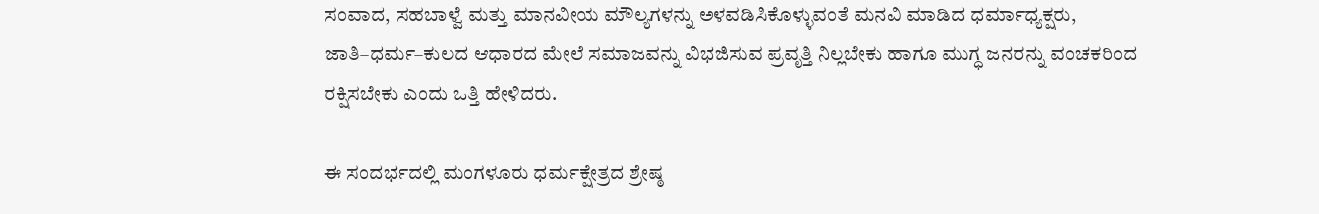ಸಂವಾದ, ಸಹಬಾಳ್ವೆ ಮತ್ತು ಮಾನವೀಯ ಮೌಲ್ಯಗಳನ್ನು ಅಳವಡಿಸಿಕೊಳ್ಳುವಂತೆ ಮನವಿ ಮಾಡಿದ ಧರ್ಮಾಧ್ಯಕ್ಷರು, ಜಾತಿ–ಧರ್ಮ–ಕುಲದ ಆಧಾರದ ಮೇಲೆ ಸಮಾಜವನ್ನು ವಿಭಜಿಸುವ ಪ್ರವೃತ್ತಿ ನಿಲ್ಲಬೇಕು ಹಾಗೂ ಮುಗ್ಧ ಜನರನ್ನು ವಂಚಕರಿಂದ ರಕ್ಷಿಸಬೇಕು ಎಂದು ಒತ್ತಿ ಹೇಳಿದರು.

ಈ ಸಂದರ್ಭದಲ್ಲಿ ಮಂಗಳೂರು ಧರ್ಮಕ್ಷೇತ್ರದ ಶ್ರೇಷ್ಠ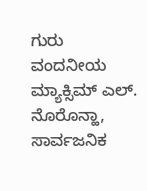ಗುರು ವಂದನೀಯ ಮ್ಯಾಕ್ಸಿಮ್ ಎಲ್. ನೊರೊನ್ಹಾ, ಸಾರ್ವಜನಿಕ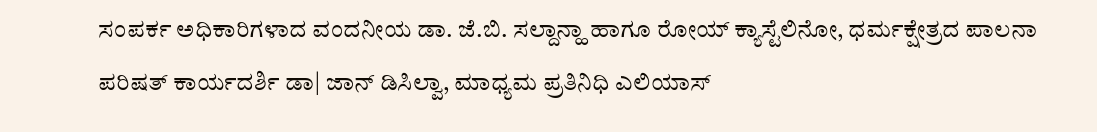ಸಂಪರ್ಕ ಅಧಿಕಾರಿಗಳಾದ ವಂದನೀಯ ಡಾ. ಜೆ.ಬಿ. ಸಲ್ದಾನ್ಹಾ ಹಾಗೂ ರೋಯ್ ಕ್ಯಾಸ್ಟೆಲಿನೋ, ಧರ್ಮಕ್ಷೇತ್ರದ ಪಾಲನಾ ಪರಿಷತ್ ಕಾರ್ಯದರ್ಶಿ ಡಾ| ಜಾನ್ ಡಿಸಿಲ್ವಾ, ಮಾಧ್ಯಮ ಪ್ರತಿನಿಧಿ ಎಲಿಯಾಸ್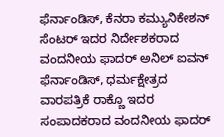ಫೆರ್ನಾಂಡಿಸ್, ಕೆನರಾ ಕಮ್ಯುನಿಕೇಶನ್ ಸೆಂಟರ್ ಇದರ ನಿರ್ದೇಶಕರಾದ ವಂದನೀಯ ಫಾದರ್ ಅನಿಲ್ ಐವನ್ ಫೆರ್ನಾಂಡಿಸ್, ಧರ್ಮಕ್ಷೇತ್ರದ ವಾರಪತ್ರಿಕೆ ರಾಕ್ಣೊ ಇದರ ಸಂಪಾದಕರಾದ ವಂದನೀಯ ಫಾದರ್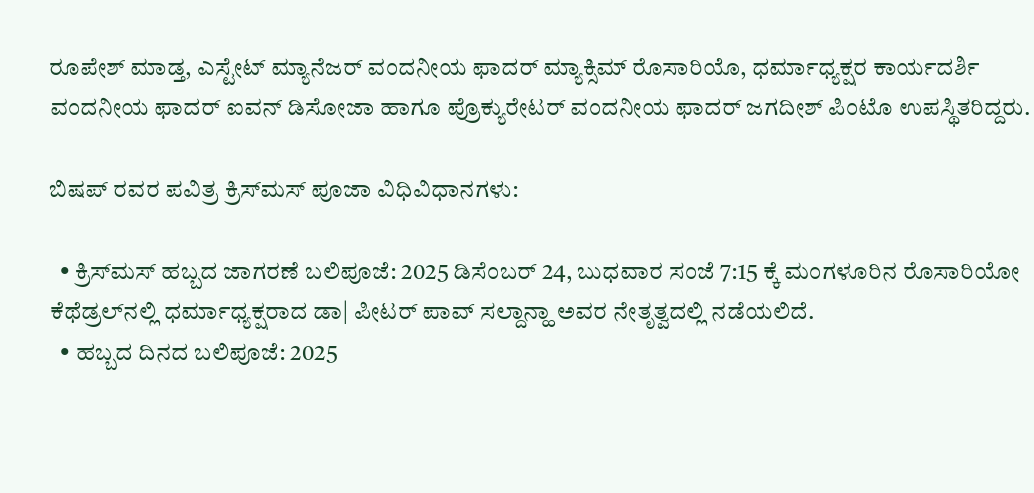ರೂಪೇಶ್ ಮಾಡ್ತ, ಎಸ್ಟೇಟ್ ಮ್ಯಾನೆಜರ್ ವಂದನೀಯ ಫಾದರ್ ಮ್ಯಾಕ್ಸಿಮ್ ರೊಸಾರಿಯೊ, ಧರ್ಮಾಧ್ಯಕ್ಷರ ಕಾರ್ಯದರ್ಶಿ ವಂದನೀಯ ಫಾದರ್ ಐವನ್ ಡಿಸೋಜಾ ಹಾಗೂ ಪ್ರೊಕ್ಯುರೇಟರ್ ವಂದನೀಯ ಫಾದರ್ ಜಗದೀಶ್ ಪಿಂಟೊ ಉಪಸ್ಥಿತರಿದ್ದರು.

ಬಿಷಪ್ ರವರ ಪವಿತ್ರ ಕ್ರಿಸ್‌ಮಸ್‌ ಪೂಜಾ ವಿಧಿವಿಧಾನಗಳು:

  • ಕ್ರಿಸ್‌ಮಸ್‌ ಹಬ್ಬದ ಜಾಗರಣೆ ಬಲಿಪೂಜೆ: 2025 ಡಿಸೆಂಬರ್ 24, ಬುಧವಾರ ಸಂಜೆ 7:15 ಕ್ಕೆ ಮಂಗಳೂರಿನ ರೊಸಾರಿಯೋ ಕೆಥೆಡ್ರಲ್‌ನಲ್ಲಿ ಧರ್ಮಾಧ್ಯಕ್ಷರಾದ ಡಾ| ಪೀಟರ್ ಪಾವ್ ಸಲ್ದಾನ್ಹಾ ಅವರ ನೇತೃತ್ವದಲ್ಲಿ ನಡೆಯಲಿದೆ.
  • ಹಬ್ಬದ ದಿನದ ಬಲಿಪೂಜೆ: 2025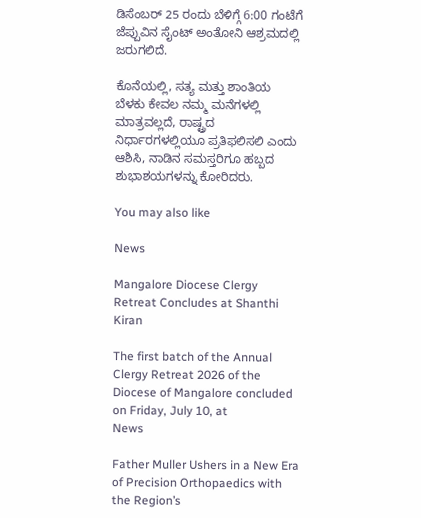ಡಿಸೆಂಬರ್ 25 ರಂದು ಬೆಳಿಗ್ಗೆ 6:00 ಗಂಟೆಗೆ ಜೆಪ್ಪುವಿನ ಸೈಂಟ್ ಅಂತೋನಿ ಆಶ್ರಮದಲ್ಲಿ ಜರುಗಲಿದೆ.

ಕೊನೆಯಲ್ಲಿ, ಸತ್ಯ ಮತ್ತು ಶಾಂತಿಯ ಬೆಳಕು ಕೇವಲ ನಮ್ಮ ಮನೆಗಳಲ್ಲಿ ಮಾತ್ರವಲ್ಲದೆ, ರಾಷ್ಟ್ರದ ನಿರ್ಧಾರಗಳಲ್ಲಿಯೂ ಪ್ರತಿಫಲಿಸಲಿ ಎಂದು ಆಶಿಸಿ, ನಾಡಿನ ಸಮಸ್ತರಿಗೂ ಹಬ್ಬದ ಶುಭಾಶಯಗಳನ್ನು ಕೋರಿದರು.

You may also like

News

Mangalore Diocese Clergy Retreat Concludes at Shanthi Kiran

The first batch of the Annual Clergy Retreat 2026 of the Diocese of Mangalore concluded on Friday, July 10, at
News

Father Muller Ushers in a New Era of Precision Orthopaedics with the Region’s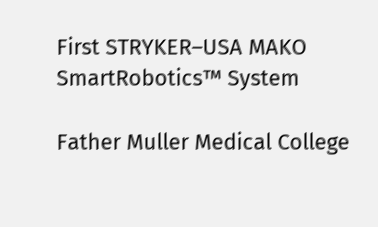First STRYKER–USA MAKO SmartRobotics™ System

Father Muller Medical College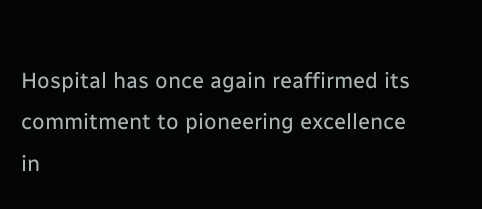Hospital has once again reaffirmed its commitment to pioneering excellence in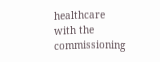healthcare with the commissioning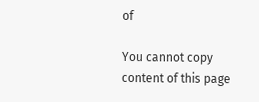of

You cannot copy content of this page